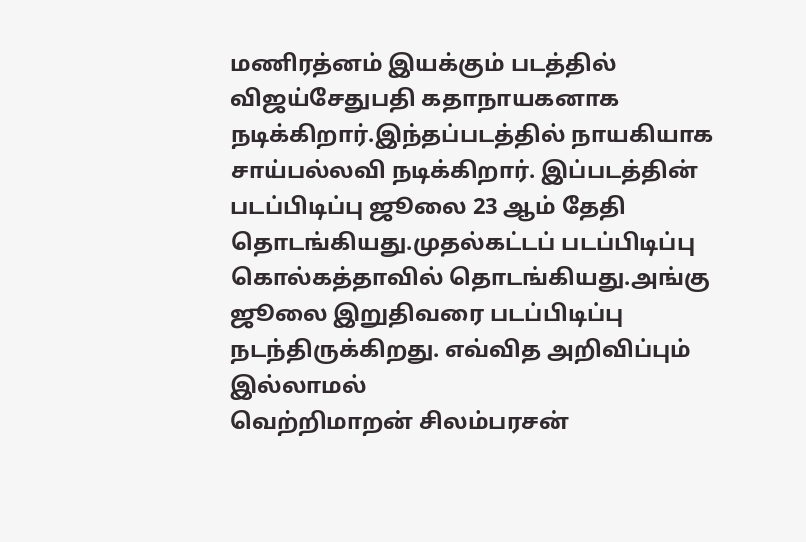மணிரத்னம் இயக்கும் படத்தில் விஜய்சேதுபதி கதாநாயகனாக நடிக்கிறார்.இந்தப்படத்தில் நாயகியாக சாய்பல்லவி நடிக்கிறார். இப்படத்தின் படப்பிடிப்பு ஜூலை 23 ஆம் தேதி தொடங்கியது.முதல்கட்டப் படப்பிடிப்பு கொல்கத்தாவில் தொடங்கியது.அங்கு ஜூலை இறுதிவரை படப்பிடிப்பு நடந்திருக்கிறது. எவ்வித அறிவிப்பும் இல்லாமல்
வெற்றிமாறன் சிலம்பரசன்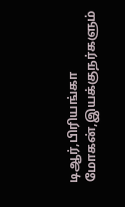டிஆர்,பிரியங்கா மோகன்,இயக்குநர்களும்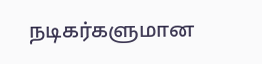நடிகர்களுமான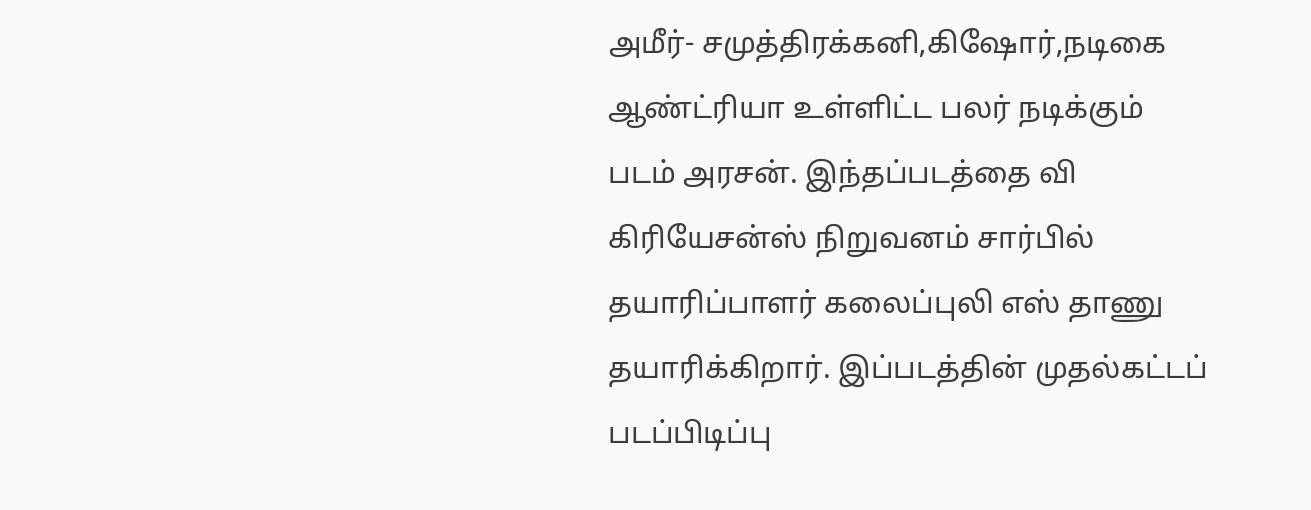அமீர்- சமுத்திரக்கனி,கிஷோர்,நடிகை ஆண்ட்ரியா உள்ளிட்ட பலர் நடிக்கும் படம் அரசன். இந்தப்படத்தை வி கிரியேசன்ஸ் நிறுவனம் சார்பில் தயாரிப்பாளர் கலைப்புலி எஸ் தாணு தயாரிக்கிறார். இப்படத்தின் முதல்கட்டப் படப்பிடிப்பு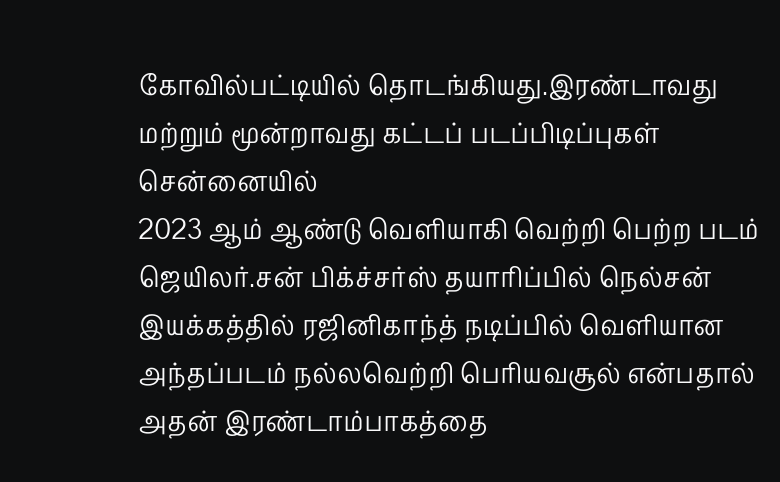கோவில்பட்டியில் தொடங்கியது.இரண்டாவது மற்றும் மூன்றாவது கட்டப் படப்பிடிப்புகள் சென்னையில்
2023 ஆம் ஆண்டு வெளியாகி வெற்றி பெற்ற படம் ஜெயிலர்.சன் பிக்ச்சர்ஸ் தயாரிப்பில் நெல்சன் இயக்கத்தில் ரஜினிகாந்த் நடிப்பில் வெளியான அந்தப்படம் நல்லவெற்றி பெரியவசூல் என்பதால் அதன் இரண்டாம்பாகத்தை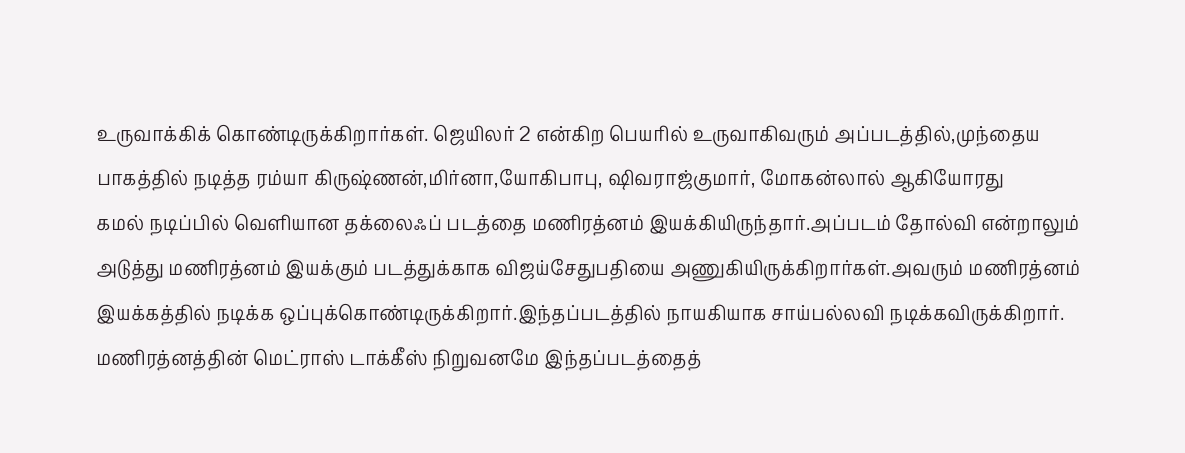உருவாக்கிக் கொண்டிருக்கிறார்கள். ஜெயிலர் 2 என்கிற பெயரில் உருவாகிவரும் அப்படத்தில்,முந்தைய பாகத்தில் நடித்த ரம்யா கிருஷ்ணன்,மிர்னா,யோகிபாபு, ஷிவராஜ்குமார், மோகன்லால் ஆகியோரது
கமல் நடிப்பில் வெளியான தக்லைஃப் படத்தை மணிரத்னம் இயக்கியிருந்தார்.அப்படம் தோல்வி என்றாலும் அடுத்து மணிரத்னம் இயக்கும் படத்துக்காக விஜய்சேதுபதியை அணுகியிருக்கிறார்கள்.அவரும் மணிரத்னம் இயக்கத்தில் நடிக்க ஒப்புக்கொண்டிருக்கிறார்.இந்தப்படத்தில் நாயகியாக சாய்பல்லவி நடிக்கவிருக்கிறார். மணிரத்னத்தின் மெட்ராஸ் டாக்கீஸ் நிறுவனமே இந்தப்படத்தைத்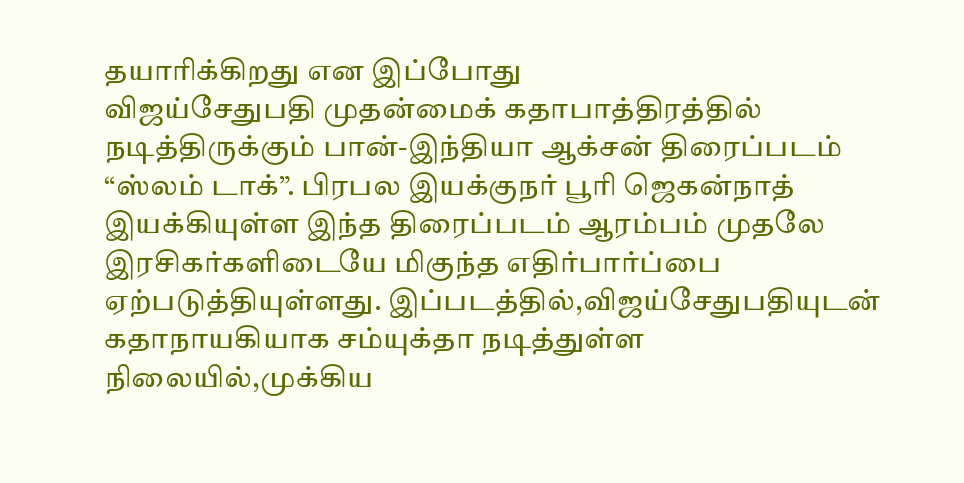தயாரிக்கிறது என இப்போது
விஜய்சேதுபதி முதன்மைக் கதாபாத்திரத்தில் நடித்திருக்கும் பான்-இந்தியா ஆக்சன் திரைப்படம் “ஸ்லம் டாக்”. பிரபல இயக்குநர் பூரி ஜெகன்நாத் இயக்கியுள்ள இந்த திரைப்படம் ஆரம்பம் முதலே இரசிகர்களிடையே மிகுந்த எதிர்பார்ப்பை ஏற்படுத்தியுள்ளது. இப்படத்தில்,விஜய்சேதுபதியுடன் கதாநாயகியாக சம்யுக்தா நடித்துள்ள நிலையில்,முக்கிய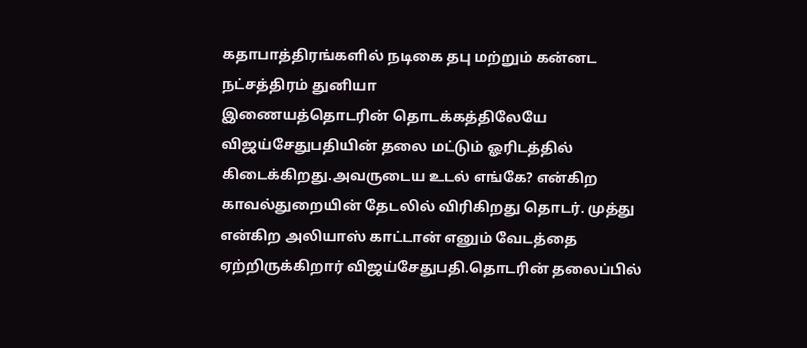கதாபாத்திரங்களில் நடிகை தபு மற்றும் கன்னட நட்சத்திரம் துனியா
இணையத்தொடரின் தொடக்கத்திலேயே விஜய்சேதுபதியின் தலை மட்டும் ஓரிடத்தில் கிடைக்கிறது.அவருடைய உடல் எங்கே? என்கிற காவல்துறையின் தேடலில் விரிகிறது தொடர். முத்து என்கிற அலியாஸ் காட்டான் எனும் வேடத்தை ஏற்றிருக்கிறார் விஜய்சேதுபதி.தொடரின் தலைப்பில்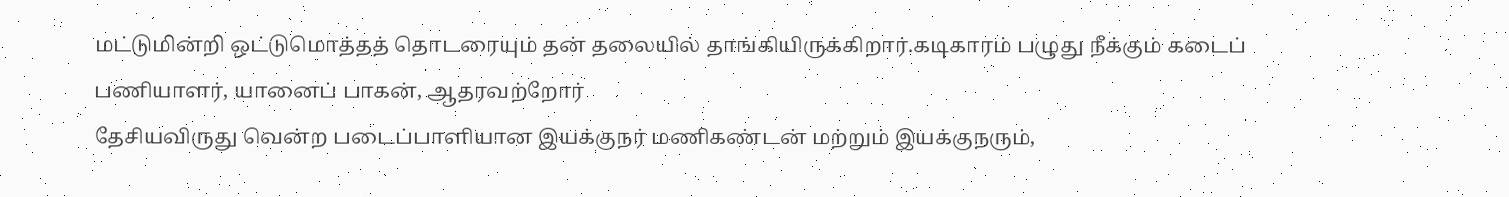மட்டுமின்றி ஒட்டுமொத்தத் தொடரையும் தன் தலையில் தாங்கியிருக்கிறார்.கடிகாரம் பழுது நீக்கும் கடைப் பணியாளர், யானைப் பாகன், ஆதரவற்றோர்
தேசியவிருது வென்ற படைப்பாளியான இயக்குநர் மணிகண்டன் மற்றும் இயக்குநரும்,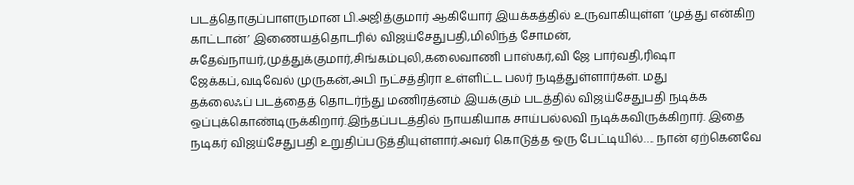படத்தொகுப்பாளருமான பி.அஜித்குமார் ஆகியோர் இயக்கத்தில் உருவாகியுள்ள ‘முத்து என்கிற காட்டான்’ இணையத்தொடரில் விஜய்சேதுபதி,மிலிந்த் சோமன், சுதேவ்நாயர்,முத்துக்குமார்,சிங்கம்புலி,கலைவாணி பாஸ்கர்,வி ஜே பார்வதி,ரிஷா ஜேக்கப்,வடிவேல் முருகன்,அபி நட்சத்திரா உள்ளிட்ட பலர் நடித்துள்ளார்கள். மது
தக்லைஃப் படத்தைத் தொடர்ந்து மணிரத்னம் இயக்கும் படத்தில் விஜய்சேதுபதி நடிக்க ஒப்புக்கொண்டிருக்கிறார்.இந்தப்படத்தில் நாயகியாக சாய்பல்லவி நடிக்கவிருக்கிறார். இதை நடிகர் விஜய்சேதுபதி உறுதிப்படுத்தியுள்ளார்.அவர் கொடுத்த ஒரு பேட்டியில்…. நான் ஏற்கெனவே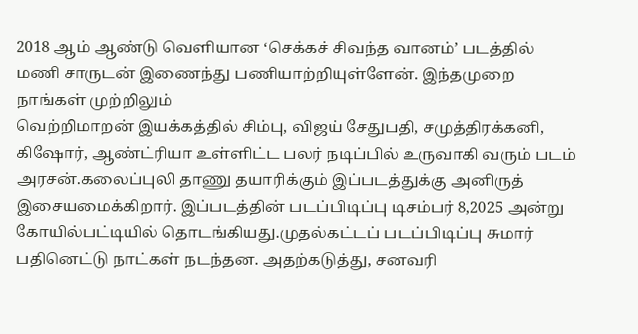2018 ஆம் ஆண்டு வெளியான ‘செக்கச் சிவந்த வானம்’ படத்தில் மணி சாருடன் இணைந்து பணியாற்றியுள்ளேன். இந்தமுறை நாங்கள் முற்றிலும்
வெற்றிமாறன் இயக்கத்தில் சிம்பு, விஜய் சேதுபதி, சமுத்திரக்கனி, கிஷோர், ஆண்ட்ரியா உள்ளிட்ட பலர் நடிப்பில் உருவாகி வரும் படம் அரசன்.கலைப்புலி தாணு தயாரிக்கும் இப்படத்துக்கு அனிருத் இசையமைக்கிறார். இப்படத்தின் படப்பிடிப்பு டிசம்பர் 8,2025 அன்று கோயில்பட்டியில் தொடங்கியது.முதல்கட்டப் படப்பிடிப்பு சுமார் பதினெட்டு நாட்கள் நடந்தன. அதற்கடுத்து, சனவரி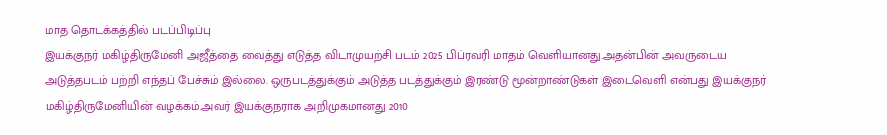மாத தொடக்கத்தில் படப்பிடிப்பு
இயக்குநர் மகிழ்திருமேனி அஜீத்தை வைத்து எடுத்த விடாமுயற்சி படம் 2025 பிப்ரவரி மாதம் வெளியானது.அதன்பின் அவருடைய அடுத்தபடம் பற்றி எந்தப் பேச்சும் இல்லை. ஒருபடத்துக்கும் அடுத்த படத்துக்கும் இரண்டு மூன்றாண்டுகள் இடைவெளி என்பது இயக்குநர் மகிழ்திருமேனியின் வழக்கம்.அவர் இயக்குநராக அறிமுகமானது 2010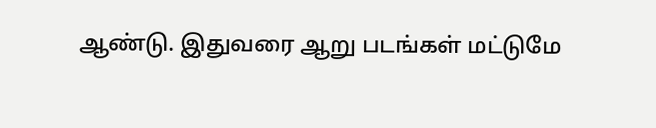ஆண்டு. இதுவரை ஆறு படங்கள் மட்டுமே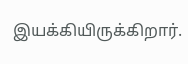இயக்கியிருக்கிறார்.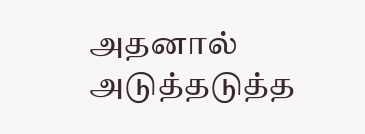அதனால் அடுத்தடுத்த